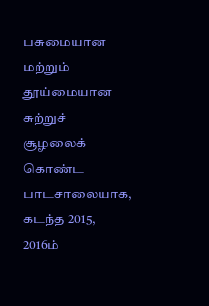பசுமையான மற்றும் தூய்மையான சுற்றுச் சூழலைக் கொண்ட பாடசாலையாக, கடந்த 2015, 2016ம்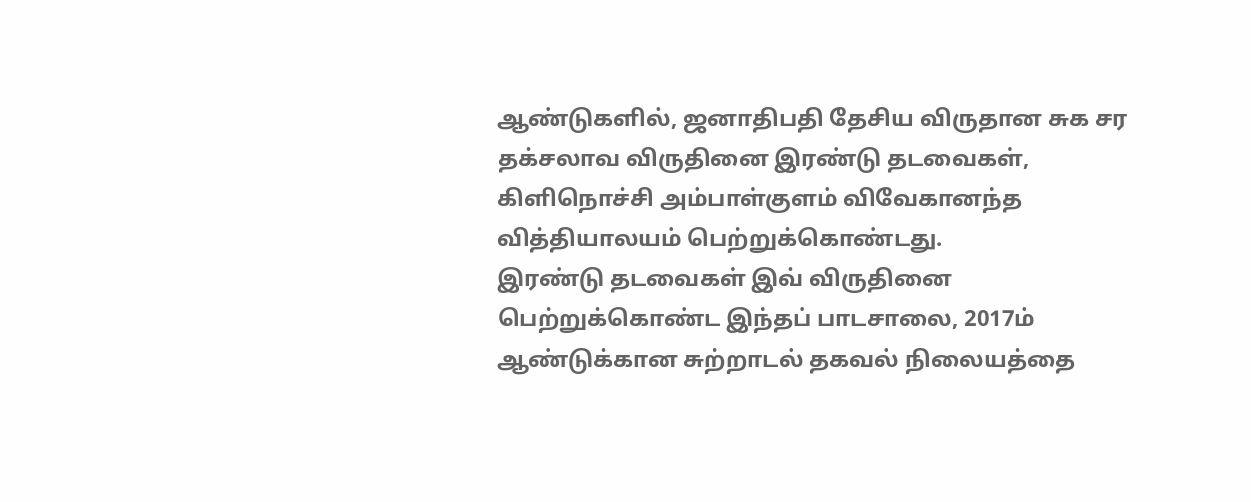ஆண்டுகளில், ஜனாதிபதி தேசிய விருதான சுக சர தக்சலாவ விருதினை இரண்டு தடவைகள், கிளிநொச்சி அம்பாள்குளம் விவேகானந்த வித்தியாலயம் பெற்றுக்கொண்டது.
இரண்டு தடவைகள் இவ் விருதினை பெற்றுக்கொண்ட இந்தப் பாடசாலை, 2017ம் ஆண்டுக்கான சுற்றாடல் தகவல் நிலையத்தை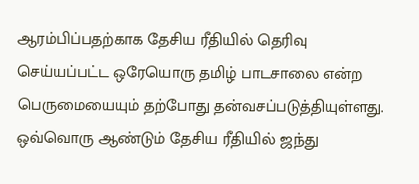ஆரம்பிப்பதற்காக தேசிய ரீதியில் தெரிவு செய்யப்பட்ட ஒரேயொரு தமிழ் பாடசாலை என்ற பெருமையையும் தற்போது தன்வசப்படுத்தியுள்ளது.
ஒவ்வொரு ஆண்டும் தேசிய ரீதியில் ஜந்து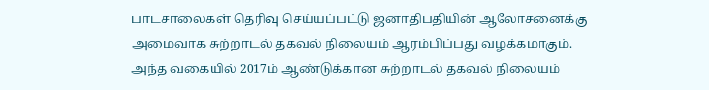பாடசாலைகள் தெரிவு செய்யப்பட்டு ஜனாதிபதியின் ஆலோசனைக்கு அமைவாக சுற்றாடல் தகவல் நிலையம் ஆரம்பிப்பது வழக்கமாகும்.
அந்த வகையில் 2017ம் ஆண்டுக்கான சுற்றாடல் தகவல் நிலையம்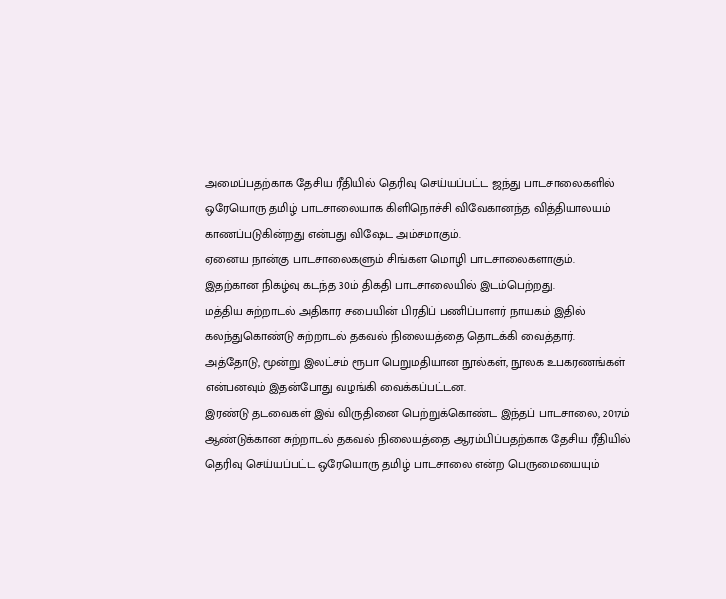அமைப்பதற்காக தேசிய ரீதியில் தெரிவு செய்யப்பட்ட ஜந்து பாடசாலைகளில் ஒரேயொரு தமிழ் பாடசாலையாக கிளிநொச்சி விவேகானந்த வித்தியாலயம் காணப்படுகின்றது என்பது விஷேட அம்சமாகும்.
ஏனைய நான்கு பாடசாலைகளும் சிங்கள மொழி பாடசாலைகளாகும்.
இதற்கான நிகழ்வு கடந்த 30ம் திகதி பாடசாலையில் இடம்பெற்றது.
மத்திய சுற்றாடல் அதிகார சபையின் பிரதிப் பணிப்பாளர் நாயகம் இதில் கலந்துகொண்டு சுற்றாடல் தகவல் நிலையத்தை தொடக்கி வைத்தார்.
அத்தோடு, மூன்று இலட்சம் ரூபா பெறுமதியான நூல்கள், நூலக உபகரணங்கள் என்பனவும் இதன்போது வழங்கி வைக்கப்பட்டன.
இரண்டு தடவைகள் இவ் விருதினை பெற்றுக்கொண்ட இந்தப் பாடசாலை, 2017ம் ஆண்டுக்கான சுற்றாடல் தகவல் நிலையத்தை ஆரம்பிப்பதற்காக தேசிய ரீதியில் தெரிவு செய்யப்பட்ட ஒரேயொரு தமிழ் பாடசாலை என்ற பெருமையையும்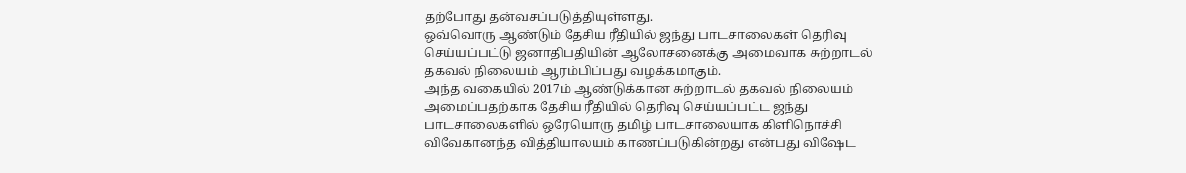தற்போது தன்வசப்படுத்தியுள்ளது.
ஒவ்வொரு ஆண்டும் தேசிய ரீதியில் ஜந்து பாடசாலைகள் தெரிவு செய்யப்பட்டு ஜனாதிபதியின் ஆலோசனைக்கு அமைவாக சுற்றாடல் தகவல் நிலையம் ஆரம்பிப்பது வழக்கமாகும்.
அந்த வகையில் 2017ம் ஆண்டுக்கான சுற்றாடல் தகவல் நிலையம் அமைப்பதற்காக தேசிய ரீதியில் தெரிவு செய்யப்பட்ட ஜந்து பாடசாலைகளில் ஒரேயொரு தமிழ் பாடசாலையாக கிளிநொச்சி விவேகானந்த வித்தியாலயம் காணப்படுகின்றது என்பது விஷேட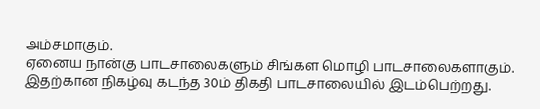அம்சமாகும்.
ஏனைய நான்கு பாடசாலைகளும் சிங்கள மொழி பாடசாலைகளாகும்.
இதற்கான நிகழ்வு கடந்த 30ம் திகதி பாடசாலையில் இடம்பெற்றது.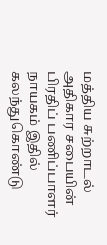மத்திய சுற்றாடல் அதிகார சபையின் பிரதிப் பணிப்பாளர் நாயகம் இதில் கலந்துகொண்டு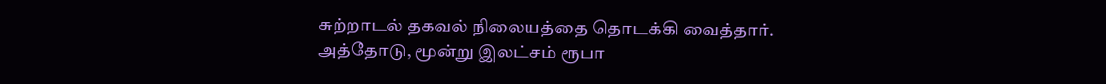சுற்றாடல் தகவல் நிலையத்தை தொடக்கி வைத்தார்.
அத்தோடு, மூன்று இலட்சம் ரூபா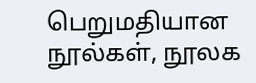பெறுமதியான நூல்கள், நூலக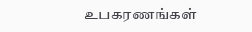உபகரணங்கள்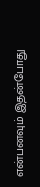என்பனவும் இதன்போது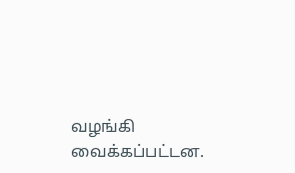வழங்கி வைக்கப்பட்டன.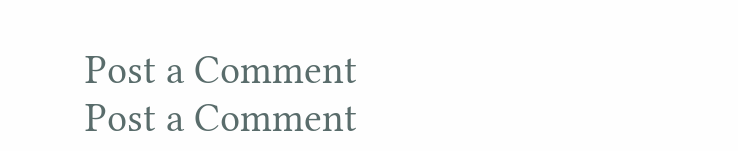Post a Comment
Post a Comment